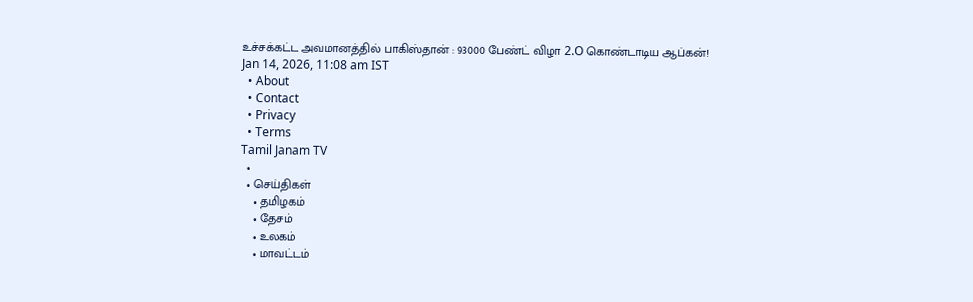உச்சக்கட்ட அவமானத்தில் பாகிஸ்தான் : 93000 பேண்ட் விழா 2.O கொண்டாடிய ஆப்கன்!
Jan 14, 2026, 11:08 am IST
  • About
  • Contact
  • Privacy
  • Terms
Tamil Janam TV
  •
  • செய்திகள்
    • தமிழகம்
    • தேசம்
    • உலகம்
    • மாவட்டம்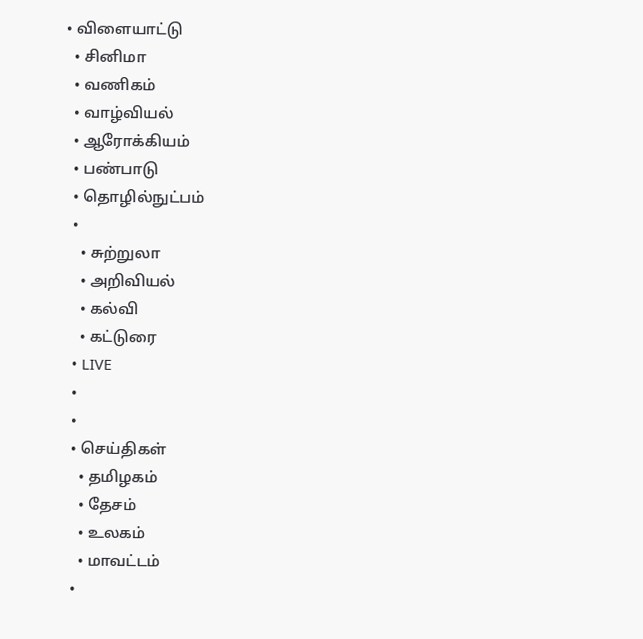• விளையாட்டு
  • சினிமா
  • வணிகம்
  • வாழ்வியல்
  • ஆரோக்கியம்
  • பண்பாடு
  • தொழில்நுட்பம்
  •
    • சுற்றுலா
    • அறிவியல்
    • கல்வி
    • கட்டுரை
  • LIVE
  •
  •
  • செய்திகள்
    • தமிழகம்
    • தேசம்
    • உலகம்
    • மாவட்டம்
  •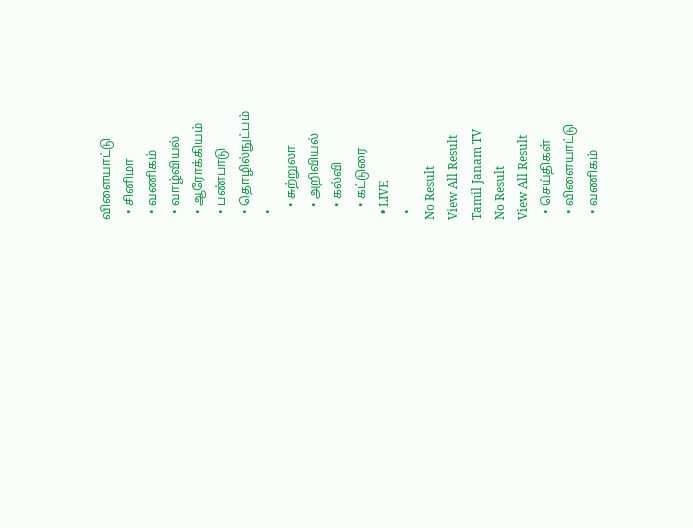விளையாட்டு
  • சினிமா
  • வணிகம்
  • வாழ்வியல்
  • ஆரோக்கியம்
  • பண்பாடு
  • தொழில்நுட்பம்
  •
    • சுற்றுலா
    • அறிவியல்
    • கல்வி
    • கட்டுரை
  • LIVE
  •
No Result
View All Result
Tamil Janam TV
No Result
View All Result
  • செய்திகள்
  • விளையாட்டு
  • வணிகம்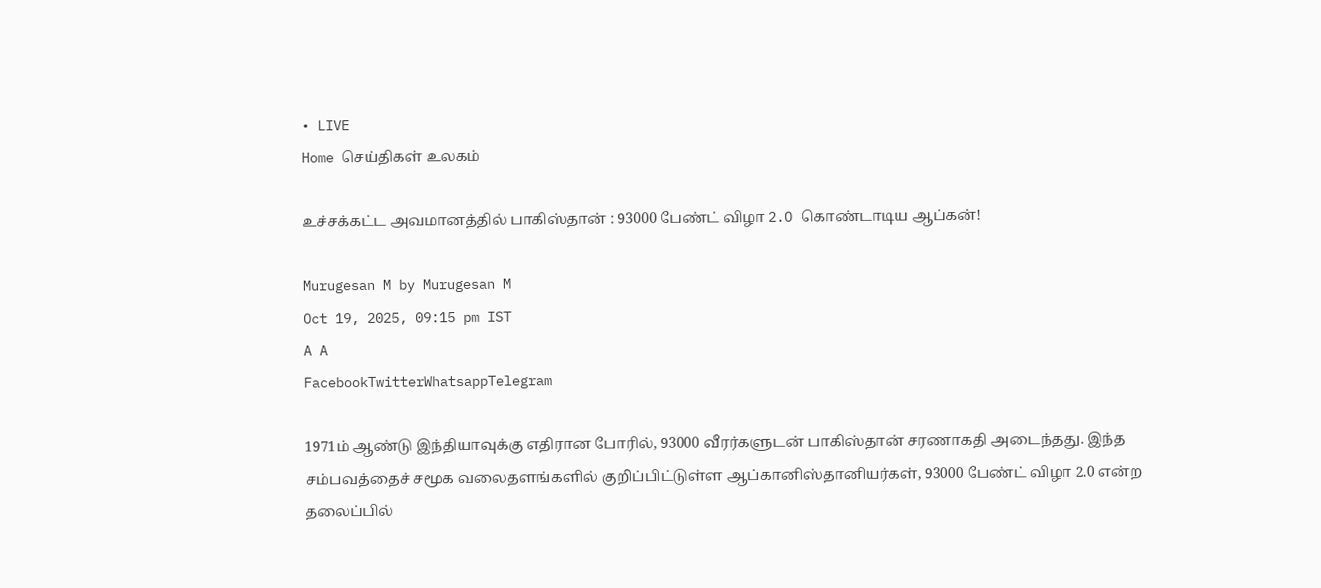• LIVE
Home செய்திகள் உலகம்

உச்சக்கட்ட அவமானத்தில் பாகிஸ்தான் : 93000 பேண்ட் விழா 2.O கொண்டாடிய ஆப்கன்!

Murugesan M by Murugesan M
Oct 19, 2025, 09:15 pm IST
A A
FacebookTwitterWhatsappTelegram

1971ம் ஆண்டு இந்தியாவுக்கு எதிரான போரில், 93000 வீரர்களுடன் பாகிஸ்தான் சரணாகதி அடைந்தது. இந்த சம்பவத்தைச் சமூக வலைதளங்களில் குறிப்பிட்டுள்ள ஆப்கானிஸ்தானியர்கள், 93000 பேண்ட் விழா 2.0 என்ற தலைப்பில்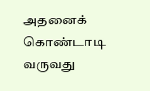அதனைக் கொண்டாடி வருவது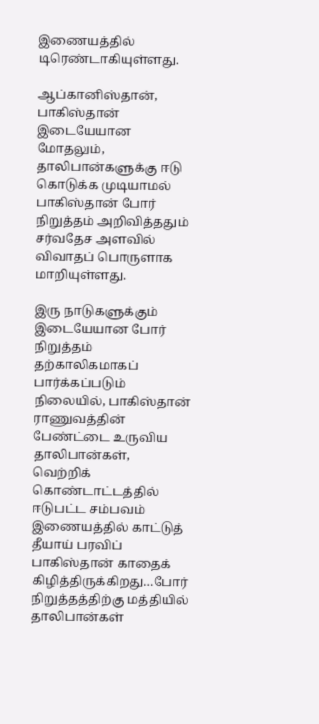இணையத்தில் டிரெண்டாகியுள்ளது.

ஆப்கானிஸ்தான், பாகிஸ்தான் இடையேயான மோதலும், தாலிபான்களுக்கு ஈடு கொடுக்க முடியாமல் பாகிஸ்தான் போர் நிறுத்தம் அறிவித்ததும் சர்வதேச அளவில் விவாதப் பொருளாக மாறியுள்ளது.

இரு நாடுகளுக்கும் இடையேயான போர் நிறுத்தம் தற்காலிகமாகப் பார்க்கப்படும் நிலையில், பாகிஸ்தான் ராணுவத்தின் பேண்ட்டை உருவிய தாலிபான்கள், வெற்றிக் கொண்டாட்டத்தில் ஈடுபட்ட சம்பவம் இணையத்தில் காட்டுத் தீயாய் பரவிப் பாகிஸ்தான் காதைக் கிழித்திருக்கிறது…போர் நிறுத்தத்திற்கு மத்தியில் தாலிபான்கள்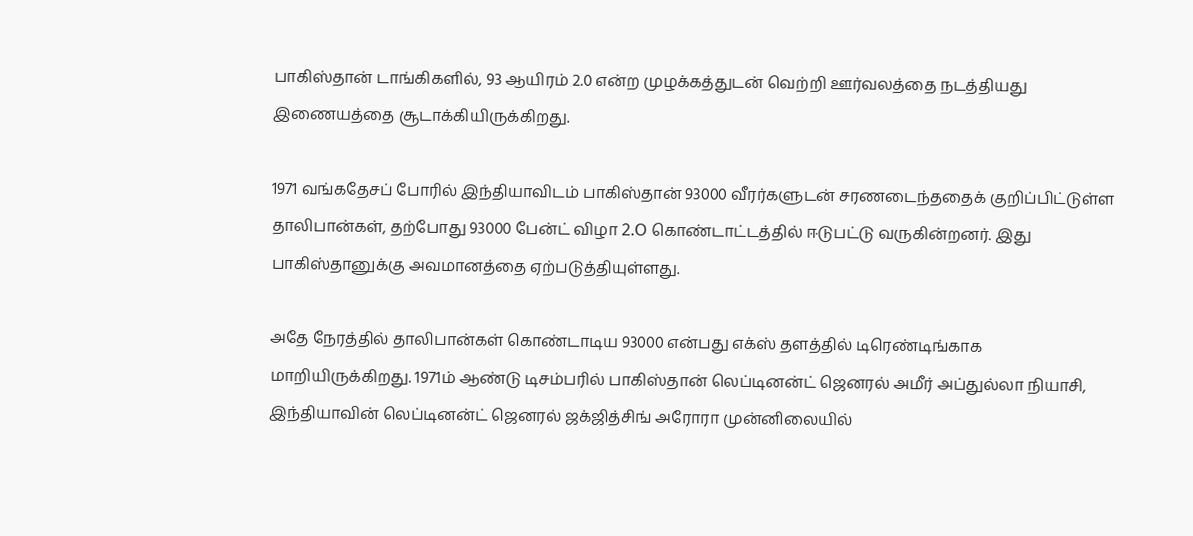பாகிஸ்தான் டாங்கிகளில், 93 ஆயிரம் 2.0 என்ற முழக்கத்துடன் வெற்றி ஊர்வலத்தை நடத்தியது இணையத்தை சூடாக்கியிருக்கிறது.

1971 வங்கதேசப் போரில் இந்தியாவிடம் பாகிஸ்தான் 93000 வீரர்களுடன் சரணடைந்ததைக் குறிப்பிட்டுள்ள தாலிபான்கள், தற்போது 93000 பேன்ட் விழா 2.O கொண்டாட்டத்தில் ஈடுபட்டு வருகின்றனர். இது பாகிஸ்தானுக்கு அவமானத்தை ஏற்படுத்தியுள்ளது.

அதே நேரத்தில் தாலிபான்கள் கொண்டாடிய 93000 என்பது எக்ஸ் தளத்தில் டிரெண்டிங்காக மாறியிருக்கிறது. 1971ம் ஆண்டு டிசம்பரில் பாகிஸ்தான் லெப்டினன்ட் ஜெனரல் அமீர் அப்துல்லா நியாசி, இந்தியாவின் லெப்டினன்ட் ஜெனரல் ஜக்ஜித்சிங் அரோரா முன்னிலையில்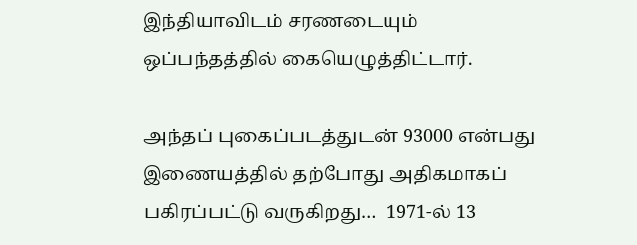இந்தியாவிடம் சரணடையும் ஒப்பந்தத்தில் கையெழுத்திட்டார்.

அந்தப் புகைப்படத்துடன் 93000 என்பது இணையத்தில் தற்போது அதிகமாகப் பகிரப்பட்டு வருகிறது…  1971-ல் 13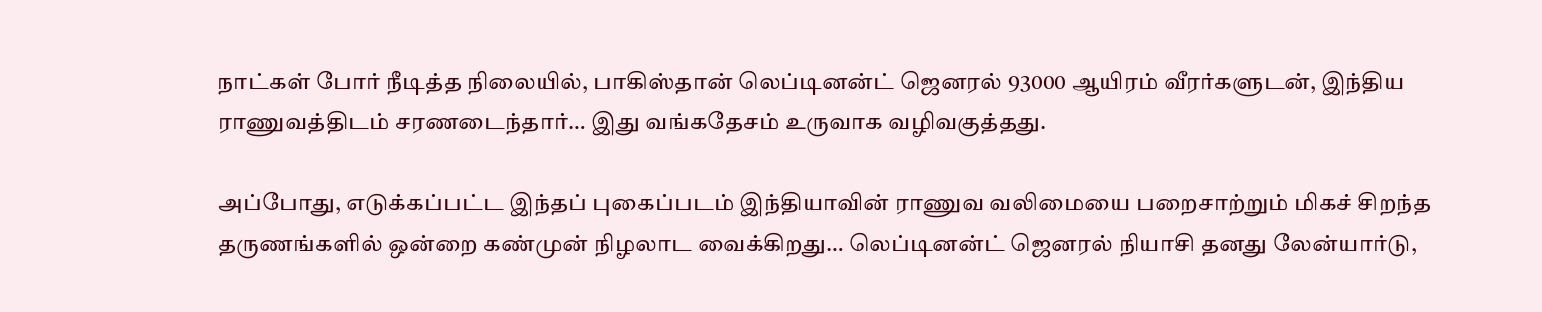நாட்கள் போர் நீடித்த நிலையில், பாகிஸ்தான் லெப்டினன்ட் ஜெனரல் 93000 ஆயிரம் வீரர்களுடன், இந்திய ராணுவத்திடம் சரணடைந்தார்… இது வங்கதேசம் உருவாக வழிவகுத்தது.

அப்போது, எடுக்கப்பட்ட இந்தப் புகைப்படம் இந்தியாவின் ராணுவ வலிமையை பறைசாற்றும் மிகச் சிறந்த தருணங்களில் ஒன்றை கண்முன் நிழலாட வைக்கிறது… லெப்டினன்ட் ஜெனரல் நியாசி தனது லேன்யார்டு,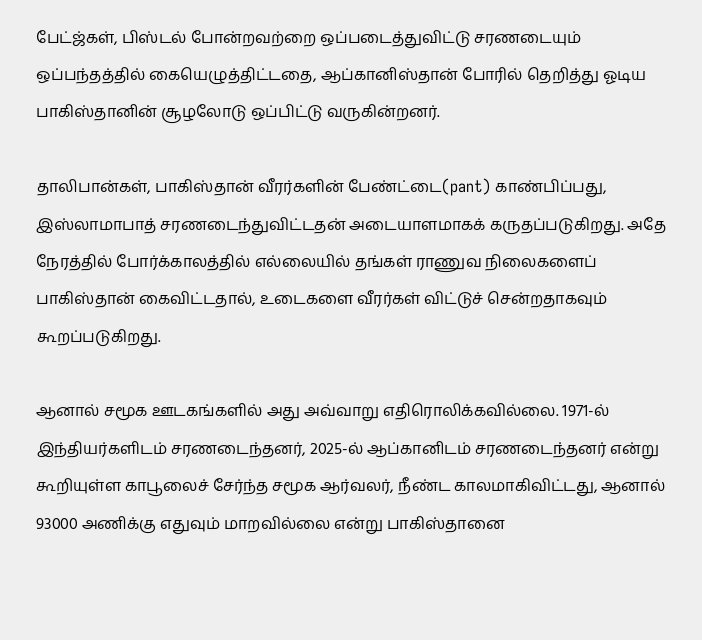பேட்ஜ்கள், பிஸ்டல் போன்றவற்றை ஒப்படைத்துவிட்டு சரணடையும் ஒப்பந்தத்தில் கையெழுத்திட்டதை, ஆப்கானிஸ்தான் போரில் தெறித்து ஓடிய பாகிஸ்தானின் சூழலோடு ஒப்பிட்டு வருகின்றனர்.

தாலிபான்கள், பாகிஸ்தான் வீரர்களின் பேண்ட்டை(pant) காண்பிப்பது, இஸ்லாமாபாத் சரணடைந்துவிட்டதன் அடையாளமாகக் கருதப்படுகிறது. அதே நேரத்தில் போர்க்காலத்தில் எல்லையில் தங்கள் ராணுவ நிலைகளைப் பாகிஸ்தான் கைவிட்டதால், உடைகளை வீரர்கள் விட்டுச் சென்றதாகவும் கூறப்படுகிறது.

ஆனால் சமூக ஊடகங்களில் அது அவ்வாறு எதிரொலிக்கவில்லை. 1971-ல் இந்தியர்களிடம் சரணடைந்தனர், 2025-ல் ஆப்கானிடம் சரணடைந்தனர் என்று கூறியுள்ள காபூலைச் சேர்ந்த சமூக ஆர்வலர், நீண்ட காலமாகிவிட்டது, ஆனால் 93000 அணிக்கு எதுவும் மாறவில்லை என்று பாகிஸ்தானை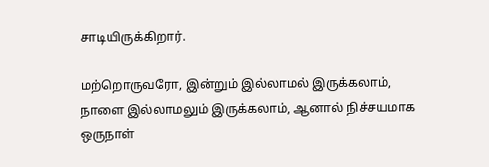சாடியிருக்கிறார்.

மற்றொருவரோ, இன்றும் இல்லாமல் இருக்கலாம், நாளை இல்லாமலும் இருக்கலாம், ஆனால் நிச்சயமாக ஒருநாள்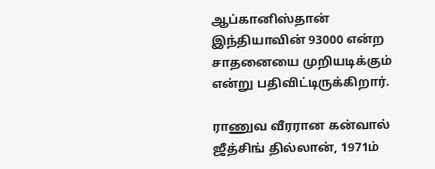ஆப்கானிஸ்தான் இந்தியாவின் 93000 என்ற சாதனையை முறியடிக்கும் என்று பதிவிட்டிருக்கிறார்.

ராணுவ வீரரான கன்வால் ஜீத்சிங் தில்லான், 1971ம்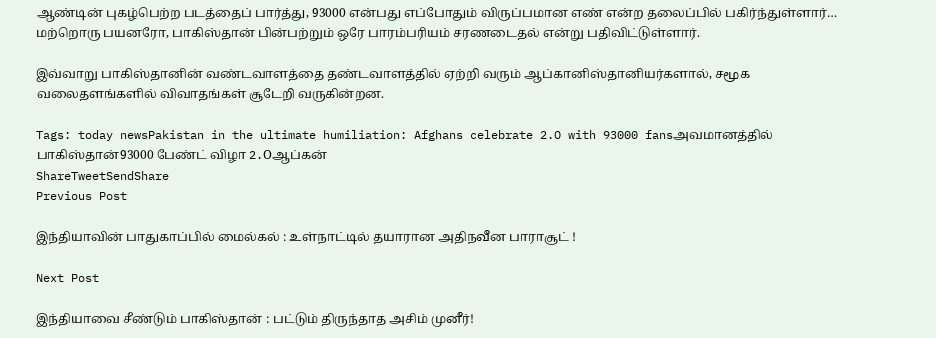ஆண்டின் புகழ்பெற்ற படத்தைப் பார்த்து, 93000 என்பது எப்போதும் விருப்பமான எண் என்ற தலைப்பில் பகிர்ந்துள்ளார்… மற்றொரு பயனரோ, பாகிஸ்தான் பின்பற்றும் ஒரே பாரம்பரியம் சரணடைதல் என்று பதிவிட்டுள்ளார்.

இவ்வாறு பாகிஸ்தானின் வண்டவாளத்தை தண்டவாளத்தில் ஏற்றி வரும் ஆப்கானிஸ்தானியர்களால், சமூக வலைதளங்களில் விவாதங்கள் சூடேறி வருகின்றன.

Tags: today newsPakistan in the ultimate humiliation: Afghans celebrate 2.O with 93000 fansஅவமானத்தில் பாகிஸ்தான்93000 பேண்ட் விழா 2.Oஆப்கன்
ShareTweetSendShare
Previous Post

இந்தியாவின் பாதுகாப்பில் மைல்கல் : உள்நாட்டில் தயாரான அதிநவீன பாராசூட் !

Next Post

இந்தியாவை சீண்டும் பாகிஸ்தான் : பட்டும் திருந்தாத அசிம் முனீர்!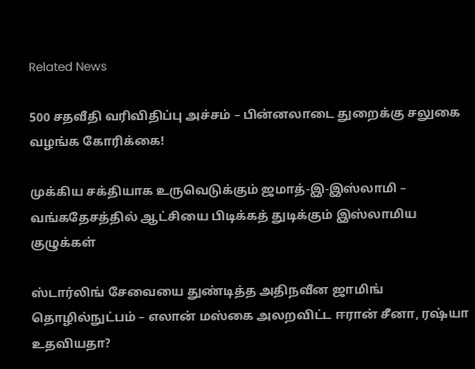Related News

500 சதவீதி வரிவிதிப்பு அச்சம் – பின்னலாடை துறைக்கு சலுகை வழங்க கோரிக்கை!

முக்கிய சக்தியாக உருவெடுக்கும் ஜமாத்-இ-இஸ்லாமி – வங்கதேசத்தில் ஆட்சியை பிடிக்கத் துடிக்கும் இஸ்லாமிய குழுக்கள்

ஸ்டார்லிங் சேவையை துண்டித்த அதிநவீன ஜாமிங் தொழில்நுட்பம் – எலான் மஸ்கை அலறவிட்ட ஈரான் சீனா, ரஷ்யா உதவியதா?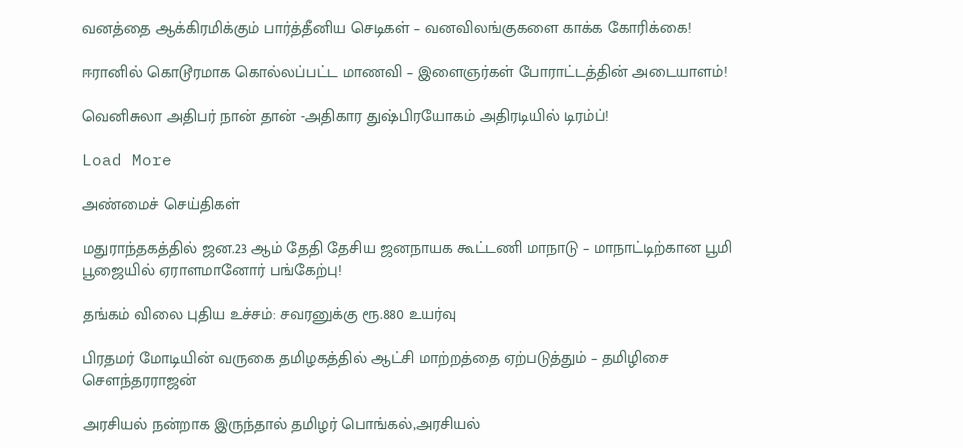வனத்தை ஆக்கிரமிக்கும் பார்த்தீனிய செடிகள் – வனவிலங்குகளை காக்க கோரிக்கை!

ஈரானில் கொடூரமாக கொல்லப்பட்ட மாணவி – இளைஞர்கள் போராட்டத்தின் அடையாளம்!

வெனிசுலா அதிபர் நான் தான் -அதிகார துஷ்பிரயோகம் அதிரடியில் டிரம்ப்!

Load More

அண்மைச் செய்திகள்

மதுராந்தகத்தில் ஜன.23 ஆம் தேதி தேசிய ஜனநாயக கூட்டணி மாநாடு – மாநாட்டிற்கான பூமி பூஜையில் ஏராளமானோர் பங்கேற்பு!

தங்கம் விலை புதிய உச்சம்: சவரனுக்கு ரூ.880 உயர்வு

பிரதமர் மோடியின் வருகை தமிழகத்தில் ஆட்சி மாற்றத்தை ஏற்படுத்தும் – தமிழிசை சௌந்தரராஜன்

அரசியல் நன்றாக இருந்தால் தமிழர் பொங்கல்,அரசியல்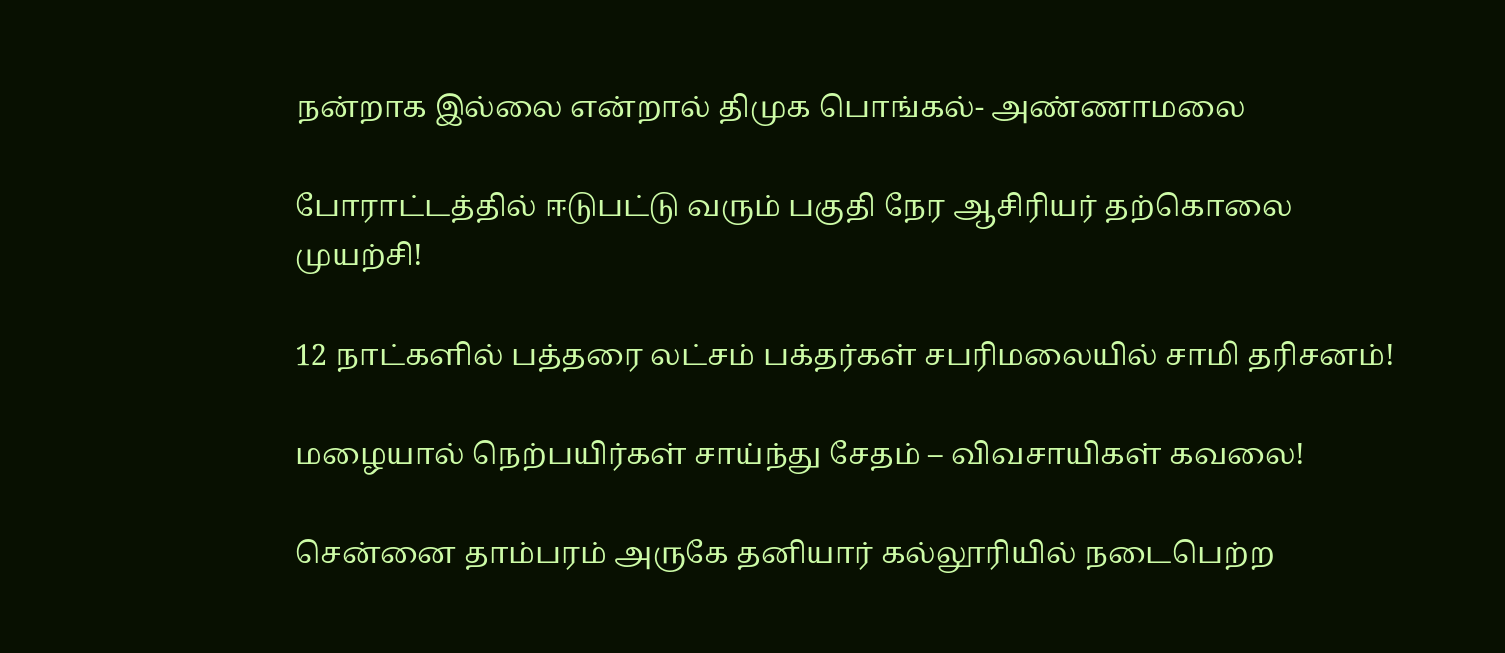நன்றாக இல்லை என்றால் திமுக பொங்கல்- அண்ணாமலை

போராட்டத்தில் ஈடுபட்டு வரும் பகுதி நேர ஆசிரியர் தற்கொலை முயற்சி!

12 நாட்களில் பத்தரை லட்சம் பக்தர்கள் சபரிமலையில் சாமி தரிசனம்!

மழையால் நெற்பயிர்கள் சாய்ந்து சேதம் – விவசாயிகள் கவலை!

சென்னை தாம்பரம் அருகே தனியார் கல்லூரியில் நடைபெற்ற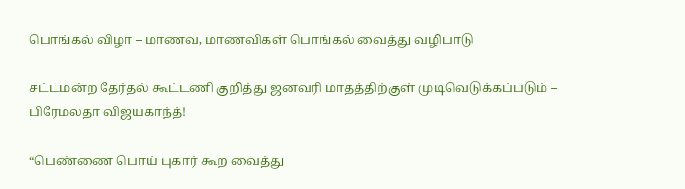பொங்கல் விழா – மாணவ, மாணவிகள் பொங்கல் வைத்து வழிபாடு

சட்டமன்ற தேர்தல் கூட்டணி குறித்து ஜனவரி மாதத்திற்குள் முடிவெடுக்கப்படும் – பிரேமலதா விஜயகாந்த்!

“பெண்ணை பொய் புகார் கூற வைத்து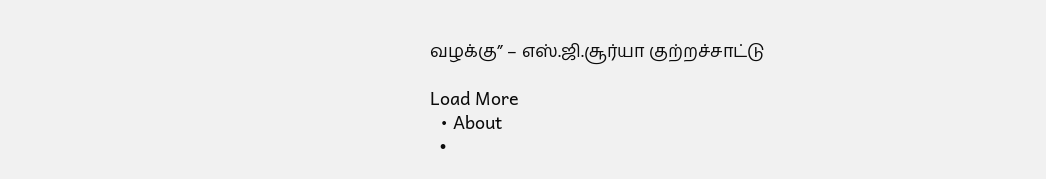வழக்கு” – எஸ்.ஜி.சூர்யா குற்றச்சாட்டு

Load More
  • About
  •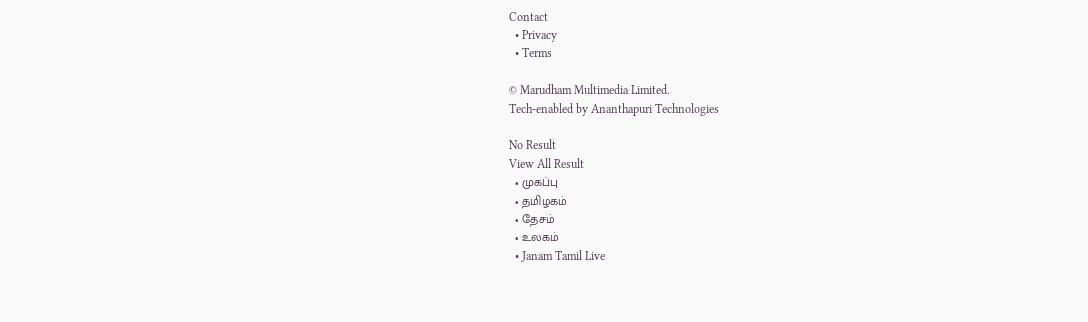Contact
  • Privacy
  • Terms

© Marudham Multimedia Limited.
Tech-enabled by Ananthapuri Technologies

No Result
View All Result
  • முகப்பு
  • தமிழகம்
  • தேசம்
  • உலகம்
  • Janam Tamil Live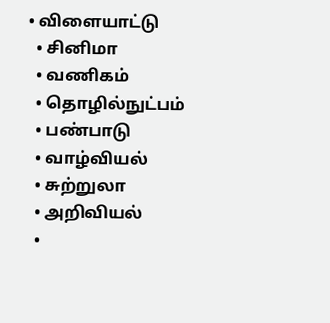• விளையாட்டு
  • சினிமா
  • வணிகம்
  • தொழில்நுட்பம்
  • பண்பாடு
  • வாழ்வியல்
  • சுற்றுலா
  • அறிவியல்
  •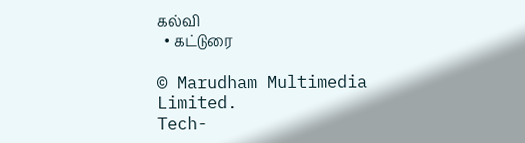கல்வி
  • கட்டுரை

© Marudham Multimedia Limited.
Tech-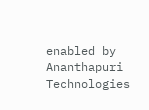enabled by Ananthapuri Technologies